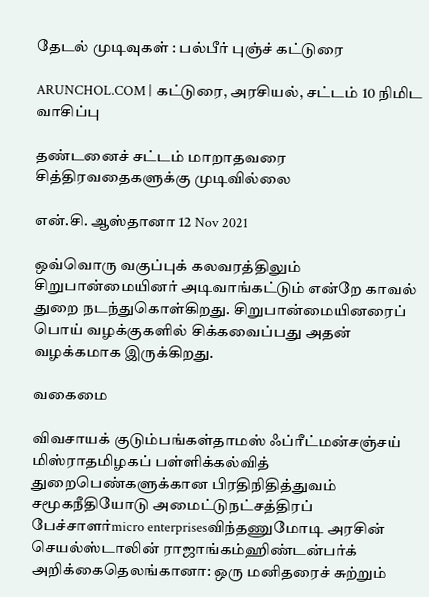தேடல் முடிவுகள் : பல்பீர் புஞ்ச் கட்டுரை

ARUNCHOL.COM | கட்டுரை, அரசியல், சட்டம் 10 நிமிட வாசிப்பு

தண்டனைச் சட்டம் மாறாதவரை சித்திரவதைகளுக்கு முடிவில்லை

என்.சி. ஆஸ்தானா 12 Nov 2021

ஒவ்வொரு வகுப்புக் கலவரத்திலும் சிறுபான்மையினர் அடிவாங்கட்டும் என்றே காவல் துறை நடந்துகொள்கிறது. சிறுபான்மையினரைப் பொய் வழக்குகளில் சிக்கவைப்பது அதன் வழக்கமாக இருக்கிறது.

வகைமை

விவசாயக் குடும்பங்கள்தாமஸ் ஃப்ரீட்மன்சஞ்சய் மிஸ்ராதமிழகப் பள்ளிக்கல்வித் துறைபெண்களுக்கான பிரதிநிதித்துவம் சமூகநீதியோடு அமைட்டுநட்சத்திரப் பேச்சாளர்micro enterprisesவிந்தணுமோடி அரசின் செயல்ஸ்டாலின் ராஜாங்கம்ஹிண்டன்பர்க் அறிக்கைதெலங்கானா: ஒரு மனிதரைச் சுற்றும்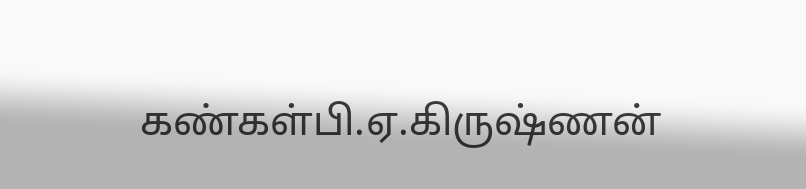கண்கள்பி.ஏ.கிருஷ்ணன்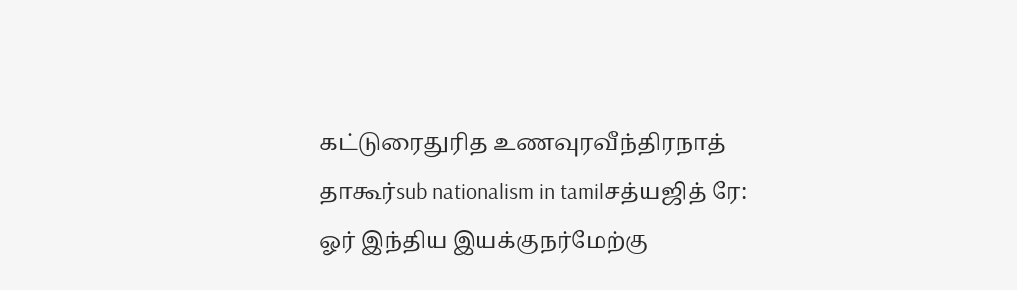கட்டுரைதுரித உணவுரவீந்திரநாத் தாகூர்sub nationalism in tamilசத்யஜித் ரே: ஓர் இந்திய இயக்குநர்மேற்கு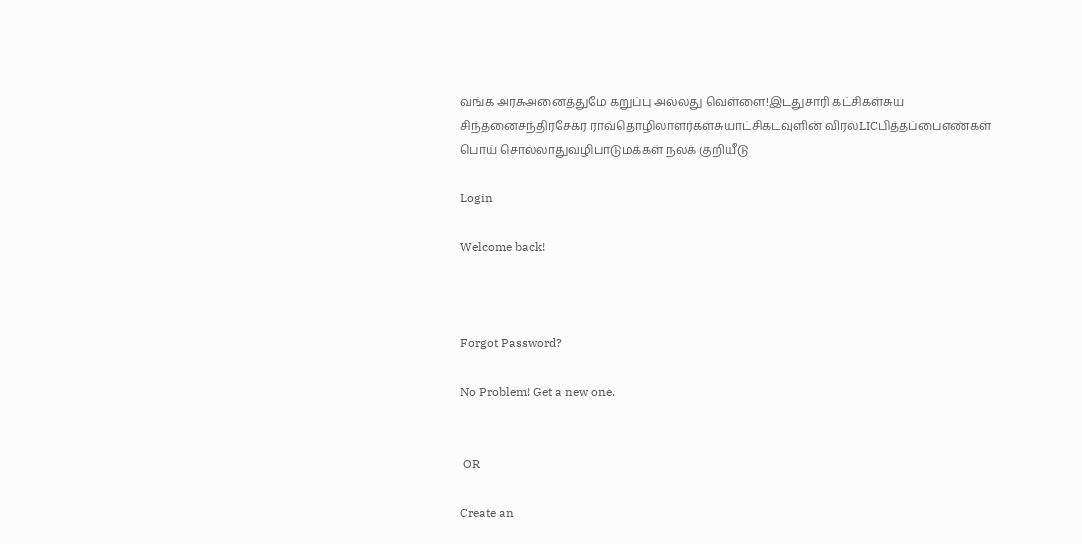வங்க அரசுஅனைத்துமே கறுப்பு அல்லது வெள்ளை!இடதுசாரி கட்சிகள்சுய சிந்தனைசந்திரசேகர ராவ்தொழிலாளர்கள்சுயாட்சிகடவுளின் விரல்LICபித்தப்பைஎண்கள் பொய் சொல்லாதுவழிபாடுமக்கள் நலக் குறியீடு

Login

Welcome back!



Forgot Password?

No Problem! Get a new one.


 OR

Create an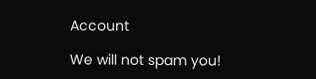Account

We will not spam you!